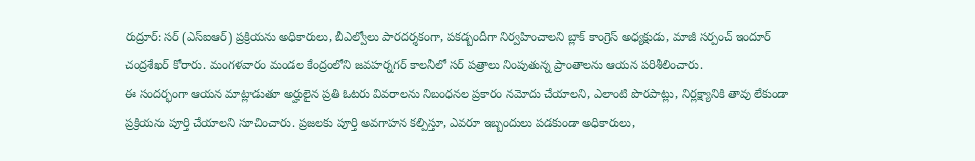రుద్రూర్: సర్ (ఎస్ఐఆర్) ప్రక్రియను అధికారులు, బీఎల్వోలు పారదర్శకంగా, పకడ్బందీగా నిర్వహించాలని బ్లాక్ కాంగ్రెస్ అధ్యక్షుడు, మాజీ సర్పంచ్ ఇందూర్ చంద్రశేఖర్ కోరారు. మంగళవారం మండల కేంద్రంలోని జవహర్నగర్ కాలనీలో సర్ పత్రాలు నింపుతున్న ప్రాంతాలను ఆయన పరిశీలించారు.
ఈ సందర్భంగా ఆయన మాట్లాడుతూ అర్హులైన ప్రతి ఓటరు వివరాలను నిబంధనల ప్రకారం నమోదు చేయాలని, ఎలాంటి పొరపాట్లు, నిర్లక్ష్యానికి తావు లేకుండా ప్రక్రియను పూర్తి చేయాలని సూచించారు. ప్రజలకు పూర్తి అవగాహన కల్పిస్తూ, ఎవరూ ఇబ్బందులు పడకుండా అధికారులు,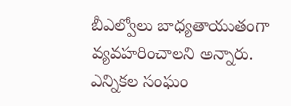బీఎల్వోలు బాధ్యతాయుతంగా వ్యవహరించాలని అన్నారు. ఎన్నికల సంఘం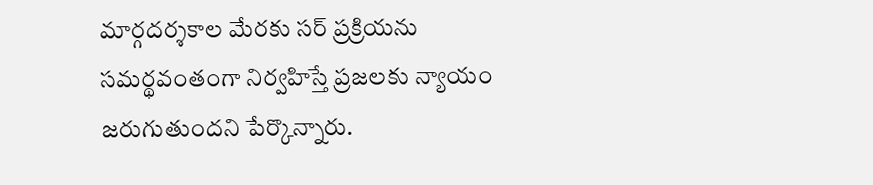మార్గదర్శకాల మేరకు సర్ ప్రక్రియను సమర్థవంతంగా నిర్వహిస్తే ప్రజలకు న్యాయం జరుగుతుందని పేర్కొన్నారు.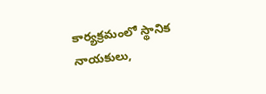కార్యక్రమంలో స్థానిక నాయకులు,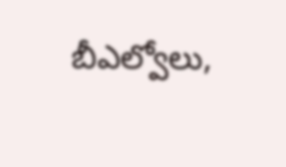బీఎల్వోలు,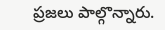ప్రజలు పాల్గొన్నారు.